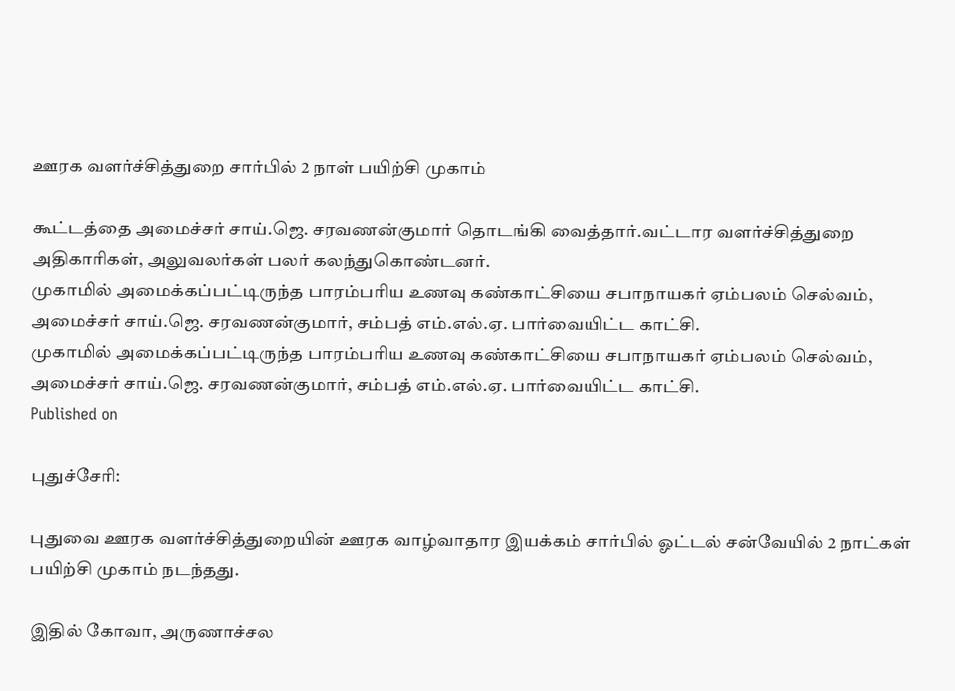ஊரக வளர்ச்சித்துறை சார்பில் 2 நாள் பயிற்சி முகாம்

கூட்டத்தை அமைச்சர் சாய்.ஜெ. சரவணன்குமார் தொடங்கி வைத்தார்.வட்டார வளர்ச்சித்துறை அதிகாரிகள், அலுவலர்கள் பலர் கலந்துகொண்டனர்.
முகாமில் அமைக்கப்பட்டிருந்த பாரம்பரிய உணவு கண்காட்சியை சபாநாயகர் ஏம்பலம் செல்வம், அமைச்சர் சாய்.ஜெ. சரவணன்குமார், சம்பத் எம்.எல்.ஏ. பார்வையிட்ட காட்சி.
முகாமில் அமைக்கப்பட்டிருந்த பாரம்பரிய உணவு கண்காட்சியை சபாநாயகர் ஏம்பலம் செல்வம், அமைச்சர் சாய்.ஜெ. சரவணன்குமார், சம்பத் எம்.எல்.ஏ. பார்வையிட்ட காட்சி.
Published on

புதுச்சேரி:

புதுவை ஊரக வளர்ச்சித்துறையின் ஊரக வாழ்வாதார இயக்கம் சார்பில் ஓட்டல் சன்வேயில் 2 நாட்கள் பயிற்சி முகாம் நடந்தது.

இதில் கோவா, அருணாச்சல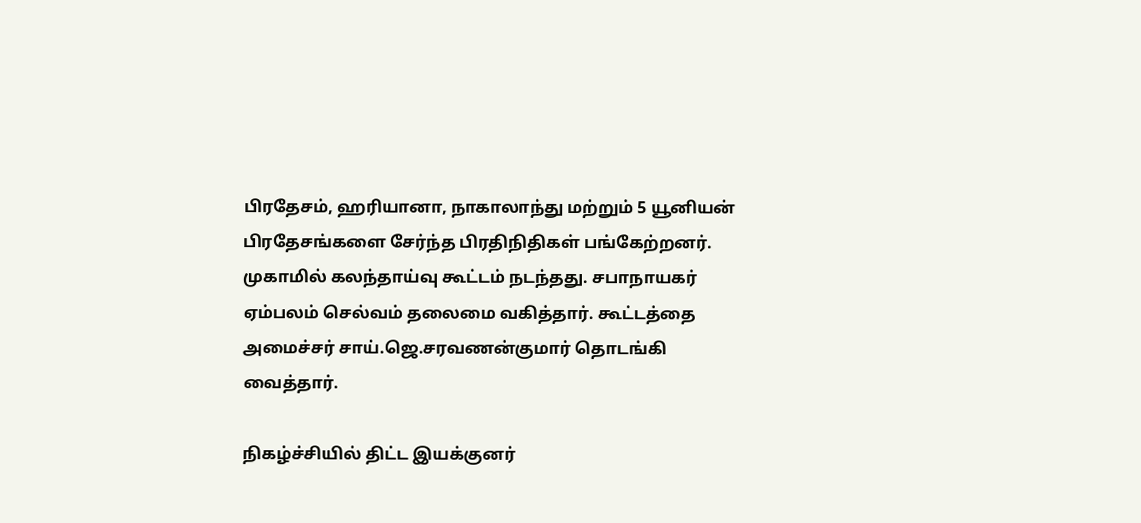பிரதேசம், ஹரியானா, நாகாலாந்து மற்றும் 5 யூனியன் பிரதேசங்களை சேர்ந்த பிரதிநிதிகள் பங்கேற்றனர். முகாமில் கலந்தாய்வு கூட்டம் நடந்தது. சபாநாயகர் ஏம்பலம் செல்வம் தலைமை வகித்தார். கூட்டத்தை அமைச்சர் சாய்.ஜெ.சரவணன்குமார் தொடங்கி வைத்தார்.

நிகழ்ச்சியில் திட்ட இயக்குனர்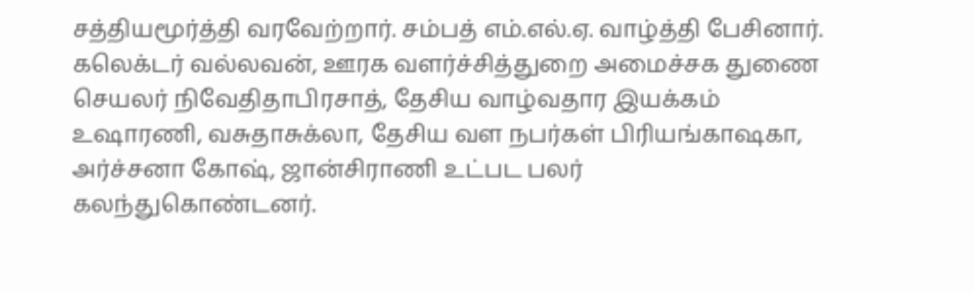சத்தியமூர்த்தி வரவேற்றார். சம்பத் எம்.எல்.ஏ. வாழ்த்தி பேசினார். கலெக்டர் வல்லவன், ஊரக வளர்ச்சித்துறை அமைச்சக துணை செயலர் நிவேதிதாபிரசாத், தேசிய வாழ்வதார இயக்கம் உஷாரணி, வசுதாசுக்லா, தேசிய வள நபர்கள் பிரியங்காஷகா, அர்ச்சனா கோஷ், ஜான்சிராணி உட்பட பலர் கலந்துகொண்டனர்.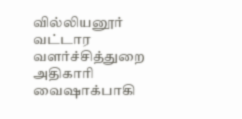வில்லியனூர் வட்டார வளர்ச்சித்துறை அதிகாரி வைஷாக்பாகி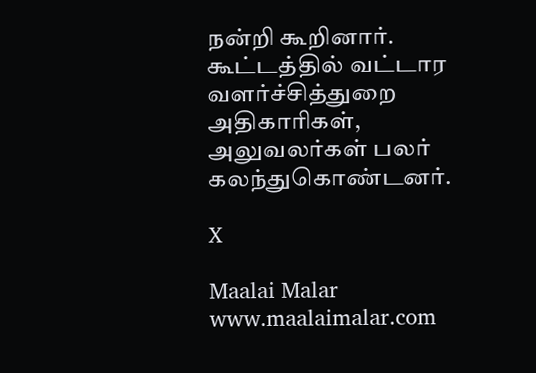நன்றி கூறினார். கூட்டத்தில் வட்டார வளர்ச்சித்துறை அதிகாரிகள், அலுவலர்கள் பலர் கலந்துகொண்டனர்.

X

Maalai Malar
www.maalaimalar.com